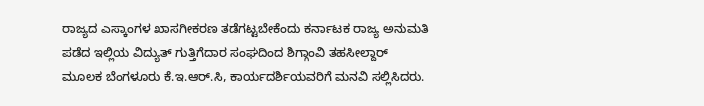ರಾಜ್ಯದ ಎಸ್ಕಾಂಗಳ ಖಾಸಗೀಕರಣ ತಡೆಗಟ್ಟಬೇಕೆಂದು ಕರ್ನಾಟಕ ರಾಜ್ಯ ಅನುಮತಿ ಪಡೆದ ಇಲ್ಲಿಯ ವಿದ್ಯುತ್ ಗುತ್ತಿಗೆದಾರ ಸಂಘದಿಂದ ಶಿಗ್ಗಾಂವಿ ತಹಸೀಲ್ದಾರ್ ಮೂಲಕ ಬೆಂಗಳೂರು ಕೆ.ಇ.ಆರ್.ಸಿ, ಕಾರ್ಯದರ್ಶಿಯವರಿಗೆ ಮನವಿ ಸಲ್ಲಿಸಿದರು.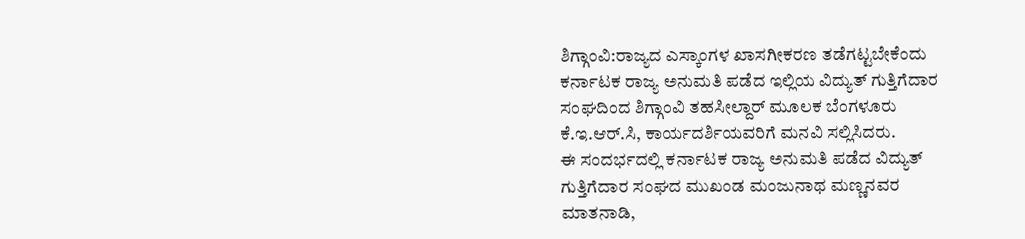ಶಿಗ್ಗಾಂವಿ:ರಾಜ್ಯದ ಎಸ್ಕಾಂಗಳ ಖಾಸಗೀಕರಣ ತಡೆಗಟ್ಟಬೇಕೆಂದು ಕರ್ನಾಟಕ ರಾಜ್ಯ ಅನುಮತಿ ಪಡೆದ ಇಲ್ಲಿಯ ವಿದ್ಯುತ್ ಗುತ್ತಿಗೆದಾರ ಸಂಘದಿಂದ ಶಿಗ್ಗಾಂವಿ ತಹಸೀಲ್ದಾರ್ ಮೂಲಕ ಬೆಂಗಳೂರು ಕೆ.ಇ.ಆರ್.ಸಿ, ಕಾರ್ಯದರ್ಶಿಯವರಿಗೆ ಮನವಿ ಸಲ್ಲಿಸಿದರು.
ಈ ಸಂದರ್ಭದಲ್ಲಿ ಕರ್ನಾಟಕ ರಾಜ್ಯ ಅನುಮತಿ ಪಡೆದ ವಿದ್ಯುತ್ ಗುತ್ತಿಗೆದಾರ ಸಂಘದ ಮುಖಂಡ ಮಂಜುನಾಥ ಮಣ್ಣನವರ ಮಾತನಾಡಿ,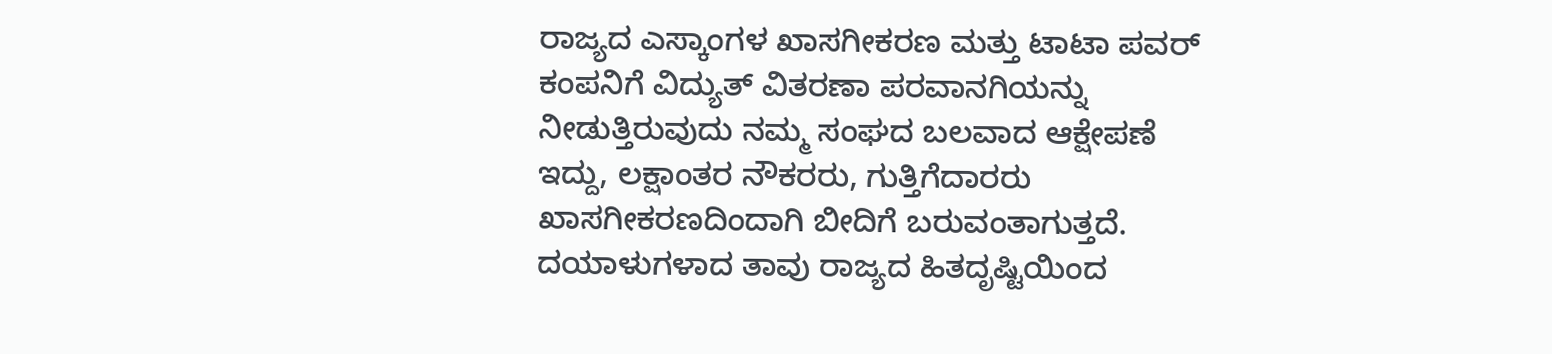ರಾಜ್ಯದ ಎಸ್ಕಾಂಗಳ ಖಾಸಗೀಕರಣ ಮತ್ತು ಟಾಟಾ ಪವರ್ ಕಂಪನಿಗೆ ವಿದ್ಯುತ್ ವಿತರಣಾ ಪರವಾನಗಿಯನ್ನು ನೀಡುತ್ತಿರುವುದು ನಮ್ಮ ಸಂಘದ ಬಲವಾದ ಆಕ್ಷೇಪಣೆ ಇದ್ದು, ಲಕ್ಷಾಂತರ ನೌಕರರು, ಗುತ್ತಿಗೆದಾರರು ಖಾಸಗೀಕರಣದಿಂದಾಗಿ ಬೀದಿಗೆ ಬರುವಂತಾಗುತ್ತದೆ.
ದಯಾಳುಗಳಾದ ತಾವು ರಾಜ್ಯದ ಹಿತದೃಷ್ಟಿಯಿಂದ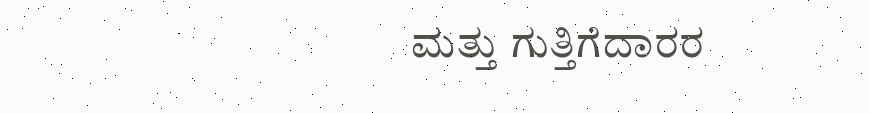ಮತ್ತು ಗುತ್ತಿಗೆದಾರರ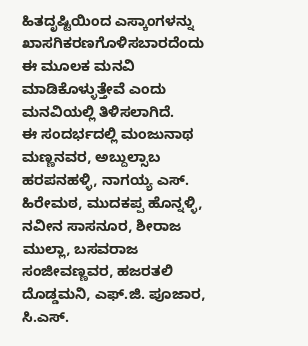ಹಿತದೃಷ್ಟಿಯಿಂದ ಎಸ್ಕಾಂಗಳನ್ನು ಖಾಸಗಿಕರಣಗೊಳಿಸಬಾರದೆಂದು ಈ ಮೂಲಕ ಮನವಿ ಮಾಡಿಕೊಳ್ಳುತ್ತೇವೆ ಎಂದು ಮನವಿಯಲ್ಲಿ ತಿಳಿಸಲಾಗಿದೆ.
ಈ ಸಂದರ್ಭದಲ್ಲಿ ಮಂಜುನಾಥ ಮಣ್ಣನವರ, ಅಬ್ದುಲ್ಸಾಬ ಹರಪನಹಳ್ಳಿ, ನಾಗಯ್ಯ ಎಸ್. ಹಿರೇಮಠ, ಮುದಕಪ್ಪ ಹೊನ್ನಳ್ಳಿ, ನವೀನ ಸಾಸನೂರ, ಶೀರಾಜ ಮುಲ್ಲಾ, ಬಸವರಾಜ ಸಂಜೀವಣ್ಣವರ, ಹಜರತಲಿ ದೊಡ್ಡಮನಿ, ಎಫ್.ಜಿ. ಪೂಜಾರ, ಸಿ.ಎಸ್.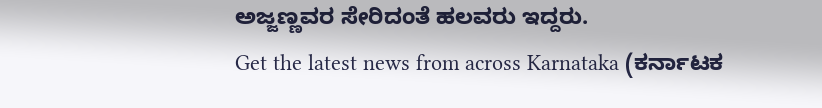ಅಜ್ಜಣ್ಣವರ ಸೇರಿದಂತೆ ಹಲವರು ಇದ್ದರು.
Get the latest news from across Karnataka (ಕರ್ನಾಟಕ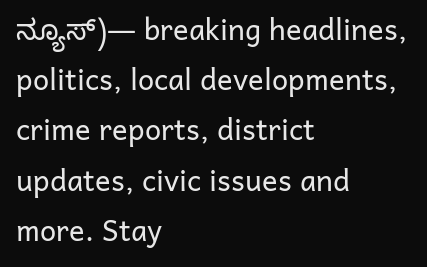ನ್ಯೂಸ್)— breaking headlines, politics, local developments, crime reports, district updates, civic issues and more. Stay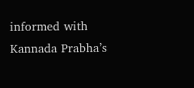informed with Kannada Prabha’s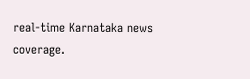real‑time Karnataka news coverage.